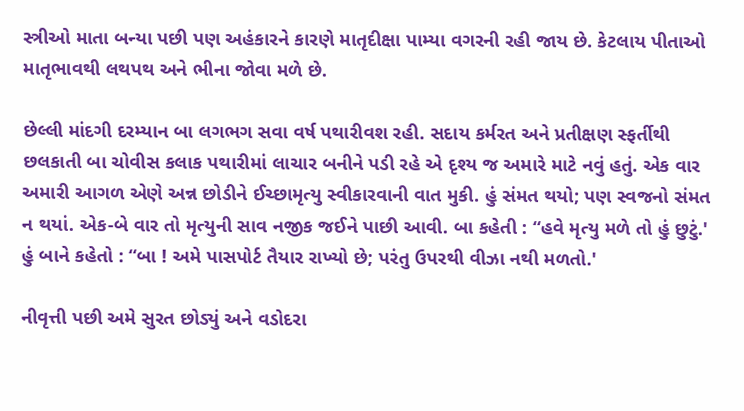સ્ત્રીઓ માતા બન્યા પછી પણ અહંકારને કારણે માતૃદીક્ષા પામ્યા વગરની રહી જાય છે. કેટલાય પીતાઓ માતૃભાવથી લથપથ અને ભીના જોવા મળે છે.

છેલ્લી માંદગી દરમ્યાન બા લગભગ સવા વર્ષ પથારીવશ રહી. સદાય કર્મરત અને પ્રતીક્ષણ સ્ફર્તીથી છલકાતી બા ચોવીસ કલાક પથારીમાં લાચાર બનીને પડી રહે એ દૃશ્ય જ અમારે માટે નવું હતું. એક વાર અમારી આગળ એણે અન્ન છોડીને ઈચ્છામૃત્યુ સ્વીકારવાની વાત મુકી. હું સંમત થયો; પણ સ્વજનો સંમત ન થયાં. એક-બે વાર તો મૃત્યુની સાવ નજીક જઈને પાછી આવી. બા કહેતી : “હવે મૃત્યુ મળે તો હું છુટું.' હું બાને કહેતો : “બા ! અમે પાસપોર્ટ તૈયાર રાખ્યો છે; પરંતુ ઉપરથી વીઝા નથી મળતો.'

નીવૃત્તી પછી અમે સુરત છોડ્યું અને વડોદરા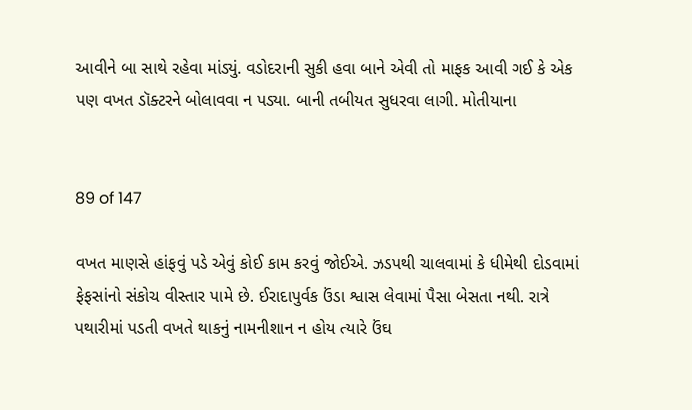આવીને બા સાથે રહેવા માંડ્યું. વડોદરાની સુકી હવા બાને એવી તો માફક આવી ગઈ કે એક પણ વખત ડૉક્ટરને બોલાવવા ન પડ્યા. બાની તબીયત સુધરવા લાગી. મોતીયાના


89 of 147

વખત માણસે હાંફવું પડે એવું કોઈ કામ કરવું જોઈએ. ઝડપથી ચાલવામાં કે ધીમેથી દોડવામાં ફેફસાંનો સંકોચ વીસ્તાર પામે છે. ઈરાદાપુર્વક ઉંડા શ્વાસ લેવામાં પૈસા બેસતા નથી. રાત્રે પથારીમાં પડતી વખતે થાકનું નામનીશાન ન હોય ત્યારે ઉંઘ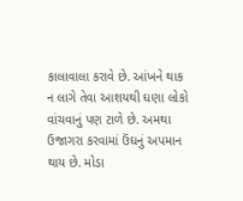કાલાવાલા કરાવે છે. આંખને થાક ન લાગે તેવા આશયથી ઘણા લોકો વાંચવાનું પણ ટાળે છે. અમથા ઉજાગરા કરવામાં ઉંઘનું અપમાન થાય છે. મોડા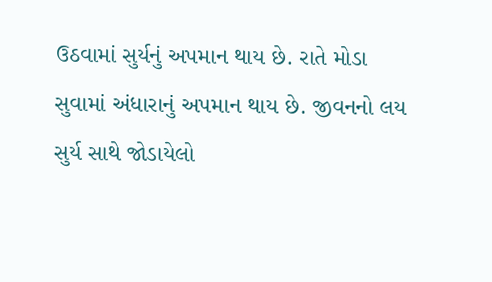ઉઠવામાં સુર્યનું અપમાન થાય છે. રાતે મોડા સુવામાં અંધારાનું અપમાન થાય છે. જીવનનો લય સુર્ય સાથે જોડાયેલો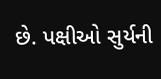છે. પક્ષીઓ સુર્યની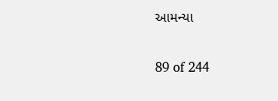આમન્યા


89 of 244